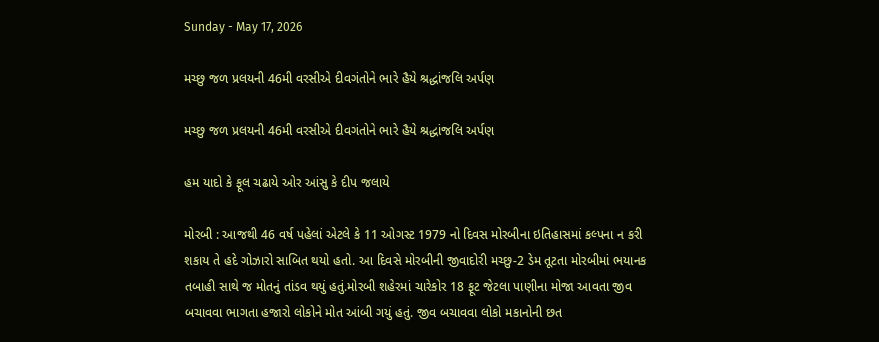Sunday - May 17, 2026

મચ્છુ જળ પ્રલયની 46મી વરસીએ દીવગંતોને ભારે હૈયે શ્રદ્ધાંજલિ અર્પણ

મચ્છુ જળ પ્રલયની 46મી વરસીએ દીવગંતોને ભારે હૈયે શ્રદ્ધાંજલિ અર્પણ

હમ યાદો કે ફૂલ ચઢાયે ઓર આંસુ કે દીપ જલાયે

મોરબી : આજથી 46 વર્ષ પહેલાં એટલે કે 11 ઓગસ્ટ 1979 નો દિવસ મોરબીના ઇતિહાસમાં કલ્પના ન કરી શકાય તે હદે ગોઝારો સાબિત થયો હતો. આ દિવસે મોરબીની જીવાદોરી મચ્છુ-2 ડેમ તૂટતા મોરબીમાં ભયાનક તબાહી સાથે જ મોતનું તાંડવ થયું હતું.મોરબી શહેરમાં ચારેકોર 18 ફૂટ જેટલા પાણીના મોજા આવતા જીવ બચાવવા ભાગતા હજારો લોકોને મોત આંબી ગયું હતું. જીવ બચાવવા લોકો મકાનોની છત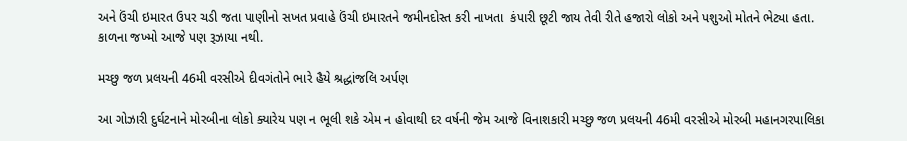અને ઉંચી ઇમારત ઉપર ચડી જતા પાણીનો સખત પ્રવાહે ઉંચી ઇમારતને જમીનદોસ્ત કરી નાખતા  કંપારી છૂટી જાય તેવી રીતે હજારો લોકો અને પશુઓ મોતને ભેટ્યા હતા. કાળના જખ્મો આજે પણ રૂઝાયા નથી.

મચ્છુ જળ પ્રલયની 46મી વરસીએ દીવગંતોને ભારે હૈયે શ્રદ્ધાંજલિ અર્પણ

આ ગોઝારી દુર્ઘટનાને મોરબીના લોકો ક્યારેય પણ ન ભૂલી શકે એમ ન હોવાથી દર વર્ષની જેમ આજે વિનાશકારી મચ્છુ જળ પ્રલયની 46મી વરસીએ મોરબી મહાનગરપાલિકા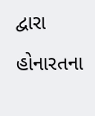દ્વારા હોનારતના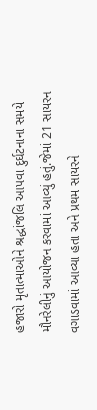હજારો મૃતાત્માઓને શ્રદ્ધાંજલિ આપવા દુર્ઘટનાના સમયે મૌનરેલીનું આયોજન કરવામાં આવ્યું હતું.જેમાં 21 સાયરન વગાડવામાં આવ્યા હતા અને પ્રથમ સાયરને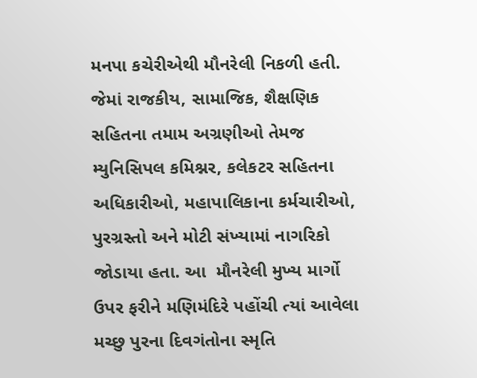મનપા કચેરીએથી મૌનરેલી નિકળી હતી. જેમાં રાજકીય, સામાજિક, શૈક્ષણિક સહિતના તમામ અગ્રણીઓ તેમજ મ્યુનિસિપલ કમિશ્નર, કલેકટર સહિતના અધિકારીઓ, મહાપાલિકાના કર્મચારીઓ, પુરગ્રસ્તો અને મોટી સંખ્યામાં નાગરિકો જોડાયા હતા. આ  મૌનરેલી મુખ્ય માર્ગો ઉપર ફરીને મણિમંદિરે પહોંચી ત્યાં આવેલા મચ્છુ પુરના દિવગંતોના સ્મૃતિ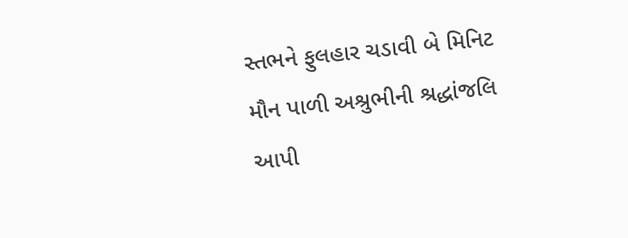સ્તભને ફુલહાર ચડાવી બે મિનિટ મૌન પાળી અશ્રુભીની શ્રદ્ધાંજલિ આપી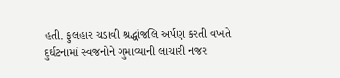હતી. ફુલહાર ચડાવી શ્રદ્ધાંજલિ અર્પણ કરતી વખતે દુર્ઘટનામાં સ્વજનોને ગુમાવ્યાની લાચારી નજર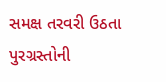સમક્ષ તરવરી ઉઠતા પુરગ્રસ્તોની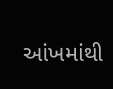આંખમાંથી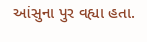આંસુના પુર વહ્યા હતા.